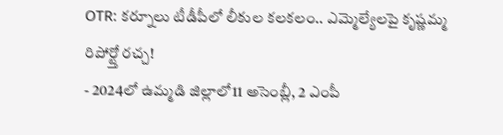OTR: కర్నూలు టీడీపీలో లీకుల కలకలం.. ఎమ్మెల్యేలపై కృష్ణమ్మ రిపోర్ట్తో రచ్చ!
- 2024లో ఉమ్మడి జిల్లాలో11 అసెంబ్లీ, 2 ఎంపీ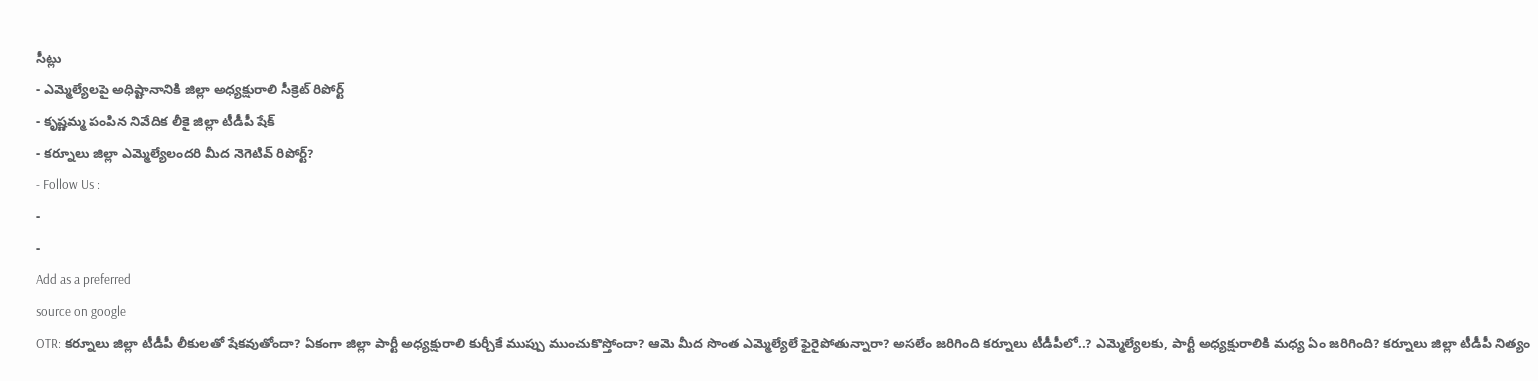సీట్లు
- ఎమ్మెల్యేలపై అధిష్టానానికి జిల్లా అధ్యక్షురాలి సీక్రెట్ రిపోర్ట్
- కృష్ణమ్మ పంపిన నివేదిక లీకై జిల్లా టీడీపీ షేక్
- కర్నూలు జిల్లా ఎమ్మెల్యేలందరి మీద నెగెటివ్ రిపోర్ట్?
- Follow Us :
-
-
Add as a preferred
source on google
OTR: కర్నూలు జిల్లా టీడీపీ లీకులతో షేకవుతోందా? ఏకంగా జిల్లా పార్టీ అధ్యక్షురాలి కుర్చీకే ముప్పు ముంచుకొస్తోందా? ఆమె మీద సొంత ఎమ్మెల్యేలే ఫైరైపోతున్నారా? అసలేం జరిగింది కర్నూలు టీడీపీలో..? ఎమ్మెల్యేలకు, పార్టీ అధ్యక్షురాలికి మధ్య ఏం జరిగింది? కర్నూలు జిల్లా టీడీపీ నిత్యం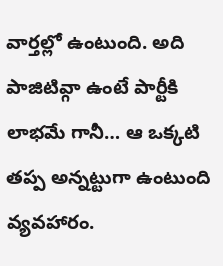వార్తల్లో ఉంటుంది. అది పాజిటివ్గా ఉంటే పార్టీకి లాభమే గానీ… ఆ ఒక్కటి తప్ప అన్నట్టుగా ఉంటుంది వ్యవహారం.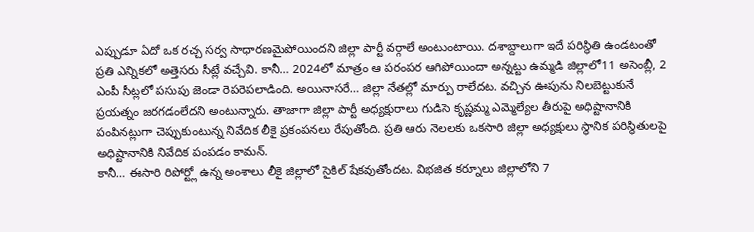ఎప్పుడూ ఏదో ఒక రచ్చ సర్వ సాధారణమైపోయిందని జిల్లా పార్టీ వర్గాలే అంటుంటాయి. దశాబ్దాలుగా ఇదే పరిస్థితి ఉండటంతో ప్రతి ఎన్నికలో అత్తెసరు సీట్లే వచ్చేవి. కానీ… 2024లో మాత్రం ఆ పరంపర ఆగిపోయిందా అన్నట్టు ఉమ్మడి జిల్లాలో11 అసెంబ్లీ, 2 ఎంపీ సీట్లలో పసుపు జెండా రెపరెపలాడింది. అయినాసరే… జిల్లా నేతల్లో మార్పు రాలేదట. వచ్చిన ఊపును నిలబెట్టుకునే ప్రయత్నం జరగడంలేదని అంటున్నారు. తాజాగా జిల్లా పార్టీ అధ్యక్షురాలు గుడిసె కృష్ణమ్మ ఎమ్మెల్యేల తీరుపై అధిష్టానానికి పంపినట్లుగా చెప్పుకుంటున్న నివేదిక లీకై ప్రకంపనలు రేపుతోంది. ప్రతి ఆరు నెలలకు ఒకసారి జిల్లా అధ్యక్షులు స్థానిక పరిస్థితులపై అధిష్టానానికి నివేదిక పంపడం కామన్.
కానీ… ఈసారి రిపోర్ట్లో ఉన్న అంశాలు లీకై జిల్లాలో సైకిల్ షేకవుతోందట. విభజిత కర్నూలు జిల్లాలోని 7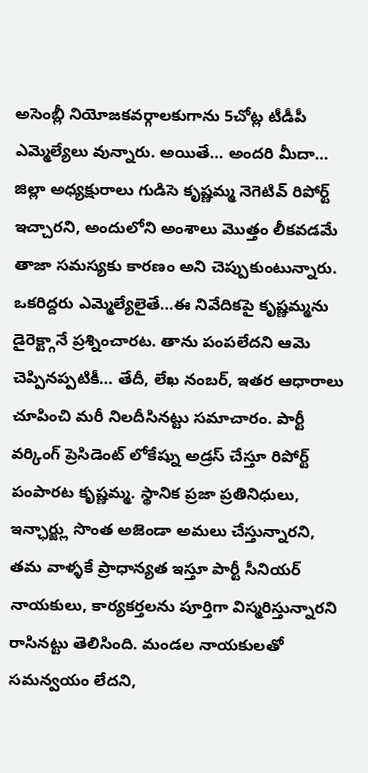అసెంబ్లీ నియోజకవర్గాలకుగాను 5చోట్ల టీడీపీ ఎమ్మెల్యేలు వున్నారు. అయితే… అందరి మీదా… జిల్లా అధ్యక్షురాలు గుడిసె కృష్ణమ్మ నెగెటివ్ రిపోర్ట్ ఇచ్చారని, అందులోని అంశాలు మొత్తం లీకవడమే తాజా సమస్యకు కారణం అని చెప్పుకుంటున్నారు. ఒకరిద్దరు ఎమ్మెల్యేలైతే…ఈ నివేదికపై కృష్ణమ్మను డైరెక్ట్గానే ప్రశ్నించారట. తాను పంపలేదని ఆమె చెప్పినప్పటికీ… తేదీ, లేఖ నంబర్, ఇతర ఆధారాలు చూపించి మరీ నిలదీసినట్టు సమాచారం. పార్టీ వర్కింగ్ ప్రెసిడెంట్ లోకేష్ను అడ్రస్ చేస్తూ రిపోర్ట్ పంపారట కృష్ణమ్మ. స్థానిక ప్రజా ప్రతినిధులు, ఇన్ఛార్జ్లు సొంత అజెండా అమలు చేస్తున్నారని, తమ వాళ్ళకే ప్రాధాన్యత ఇస్తూ పార్టీ సీనియర్ నాయకులు, కార్యకర్తలను పూర్తిగా విస్మరిస్తున్నారని రాసినట్టు తెలిసింది. మండల నాయకులతో సమన్వయం లేదని,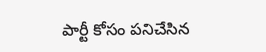పార్టీ కోసం పనిచేసిన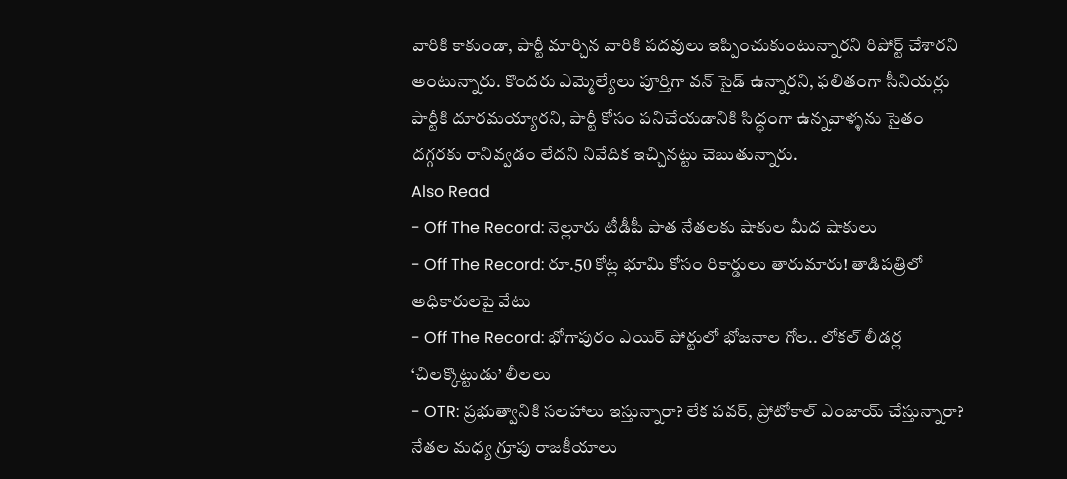వారికి కాకుండా, పార్టీ మార్చిన వారికి పదవులు ఇప్పించుకుంటున్నారని రిపోర్ట్ చేశారని అంటున్నారు. కొందరు ఎమ్మెల్యేలు పూర్తిగా వన్ సైడ్ ఉన్నారని, ఫలితంగా సీనియర్లు పార్టీకి దూరమయ్యారని, పార్టీ కోసం పనిచేయడానికి సిద్ధంగా ఉన్నవాళ్ళను సైతం దగ్గరకు రానివ్వడం లేదని నివేదిక ఇచ్చినట్టు చెబుతున్నారు.
Also Read
- Off The Record: నెల్లూరు టీడీపీ పాత నేతలకు షాకుల మీద షాకులు
- Off The Record: రూ.50 కోట్ల భూమి కోసం రికార్డులు తారుమారు! తాడిపత్రిలో అధికారులపై వేటు
- Off The Record: భోగాపురం ఎయిర్ పోర్టులో భోజనాల గోల.. లోకల్ లీడర్ల ‘చిలక్కొట్టుడు’ లీలలు
- OTR: ప్రభుత్వానికి సలహాలు ఇస్తున్నారా? లేక పవర్, ప్రోటోకాల్ ఎంజాయ్ చేస్తున్నారా?
నేతల మధ్య గ్రూపు రాజకీయాలు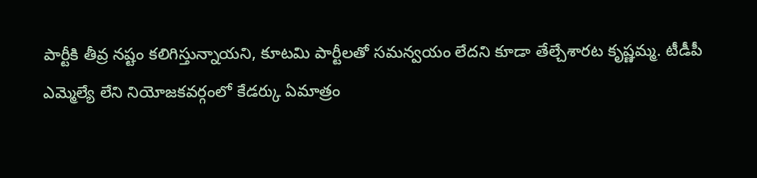పార్టీకి తీవ్ర నష్టం కలిగిస్తున్నాయని, కూటమి పార్టీలతో సమన్వయం లేదని కూడా తేల్చేశారట కృష్ణమ్మ. టీడీపీ ఎమ్మెల్యే లేని నియోజకవర్గంలో కేడర్కు ఏమాత్రం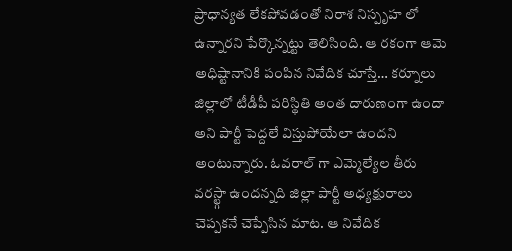ప్రాధాన్యత లేకపోవడంతో నిరాశ నిస్పృహ లో ఉన్నారని పేర్కొన్నట్టు తెలిసింది. ఆ రకంగా ఆమె అధిష్టానానికి పంపిన నివేదిక చూస్తే… కర్నూలు జిల్లాలో టీడీపీ పరిస్థితి అంత దారుణంగా ఉందా అని పార్టీ పెద్దలే విస్తుపోయేలా ఉందని అంటున్నారు. ఓవరాల్ గా ఎమ్మెల్యేల తీరు వరస్ట్గా ఉందన్నది జిల్లా పార్టీ అధ్యక్షురాలు చెప్పకనే చెప్పేసిన మాట. ఆ నివేదిక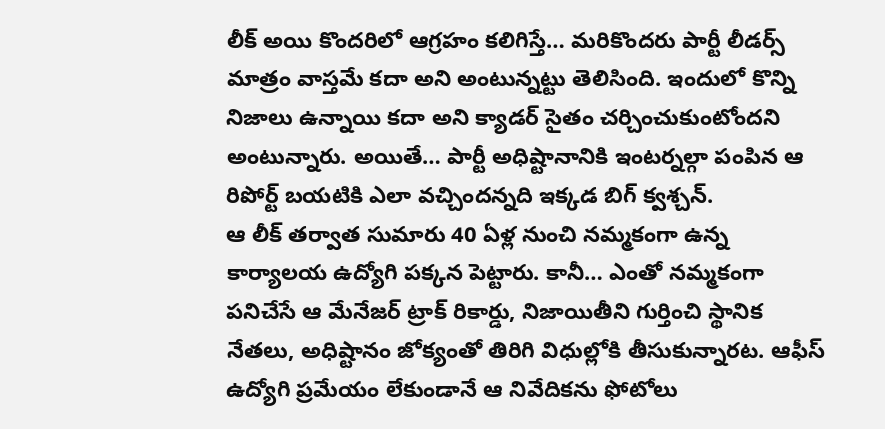లీక్ అయి కొందరిలో ఆగ్రహం కలిగిస్తే… మరికొందరు పార్టీ లీడర్స్ మాత్రం వాస్తమే కదా అని అంటున్నట్టు తెలిసింది. ఇందులో కొన్ని నిజాలు ఉన్నాయి కదా అని క్యాడర్ సైతం చర్చించుకుంటోందని అంటున్నారు. అయితే… పార్టీ అధిష్టానానికి ఇంటర్నల్గా పంపిన ఆ రిపోర్ట్ బయటికి ఎలా వచ్చిందన్నది ఇక్కడ బిగ్ క్వశ్చన్.
ఆ లీక్ తర్వాత సుమారు 40 ఏళ్ల నుంచి నమ్మకంగా ఉన్న కార్యాలయ ఉద్యోగి పక్కన పెట్టారు. కానీ… ఎంతో నమ్మకంగా పనిచేసే ఆ మేనేజర్ ట్రాక్ రికార్డు, నిజాయితీని గుర్తించి స్థానిక నేతలు, అధిష్టానం జోక్యంతో తిరిగి విధుల్లోకి తీసుకున్నారట. ఆఫీస్ ఉద్యోగి ప్రమేయం లేకుండానే ఆ నివేదికను ఫోటోలు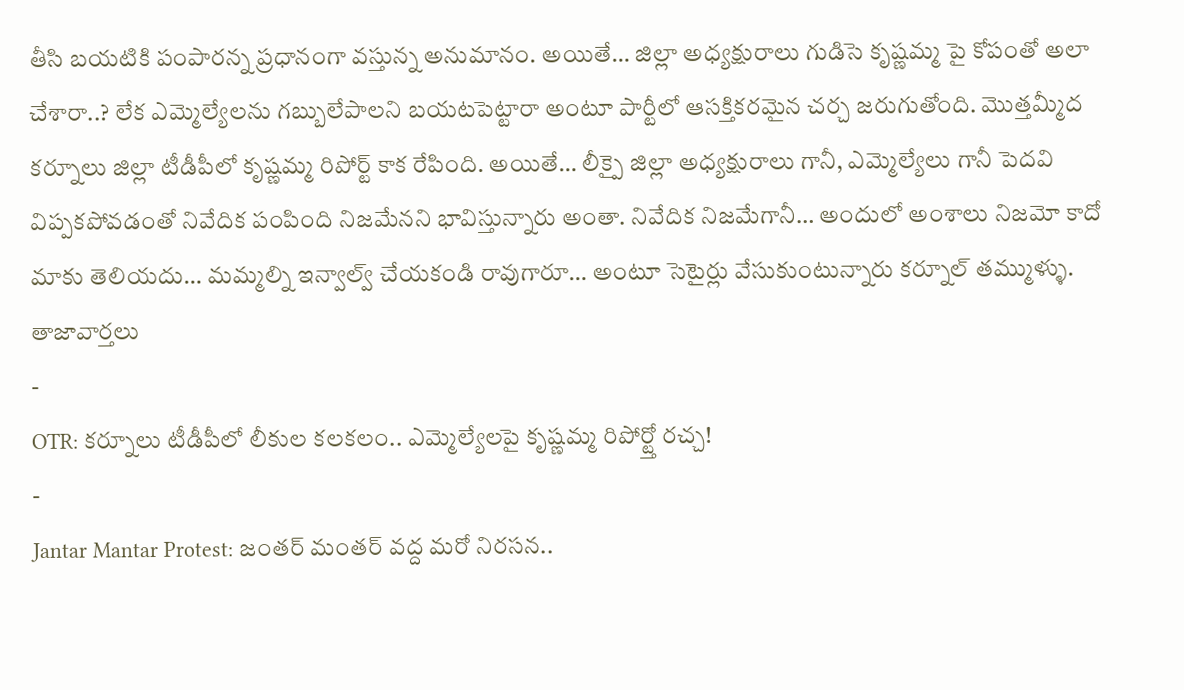తీసి బయటికి పంపారన్న ప్రధానంగా వస్తున్న అనుమానం. అయితే… జిల్లా అధ్యక్షురాలు గుడిసె కృష్ణమ్మ పై కోపంతో అలా చేశారా..? లేక ఎమ్మెల్యేలను గబ్బులేపాలని బయటపెట్టారా అంటూ పార్టీలో ఆసక్తికరమైన చర్చ జరుగుతోంది. మొత్తమ్మీద కర్నూలు జిల్లా టీడీపీలో కృష్ణమ్మ రిపోర్ట్ కాక రేపింది. అయితే… లీక్పై జిల్లా అధ్యక్షురాలు గానీ, ఎమ్మెల్యేలు గానీ పెదవి విప్పకపోవడంతో నివేదిక పంపింది నిజమేనని భావిస్తున్నారు అంతా. నివేదిక నిజమేగానీ… అందులో అంశాలు నిజమో కాదో మాకు తెలియదు… మమ్మల్ని ఇన్వాల్వ్ చేయకండి రావుగారూ… అంటూ సెటైర్లు వేసుకుంటున్నారు కర్నూల్ తమ్ముళ్ళు.
తాజావార్తలు
-
OTR: కర్నూలు టీడీపీలో లీకుల కలకలం.. ఎమ్మెల్యేలపై కృష్ణమ్మ రిపోర్ట్తో రచ్చ!
-
Jantar Mantar Protest: జంతర్ మంతర్ వద్ద మరో నిరసన..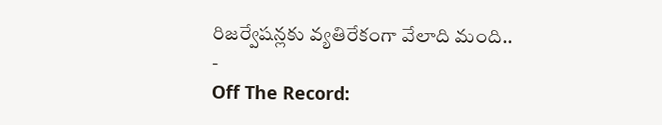రిజర్వేషన్లకు వ్యతిరేకంగా వేలాది మంది..
-
Off The Record: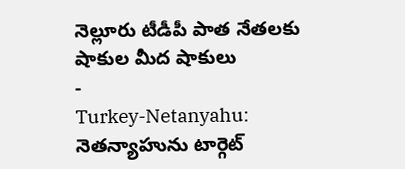నెల్లూరు టీడీపీ పాత నేతలకు షాకుల మీద షాకులు
-
Turkey-Netanyahu: నెతన్యాహును టార్గెట్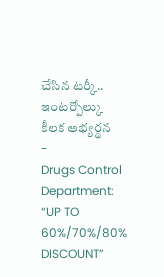చేసిన టర్కీ.. ఇంటర్పోల్కు కీలక అభ్యర్థన
-
Drugs Control Department: “UP TO 60%/70%/80% DISCOUNT”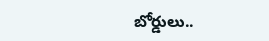బోర్డులు..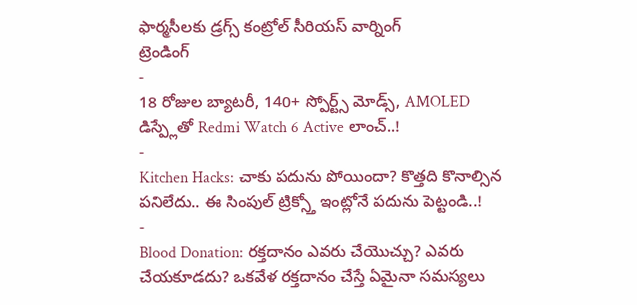ఫార్మసీలకు డ్రగ్స్ కంట్రోల్ సీరియస్ వార్నింగ్
ట్రెండింగ్
-
18 రోజుల బ్యాటరీ, 140+ స్పోర్ట్స్ మోడ్స్, AMOLED డిస్ప్లేతో Redmi Watch 6 Active లాంచ్..!
-
Kitchen Hacks: చాకు పదును పోయిందా? కొత్తది కొనాల్సిన పనిలేదు.. ఈ సింపుల్ ట్రిక్స్తో ఇంట్లోనే పదును పెట్టండి..!
-
Blood Donation: రక్తదానం ఎవరు చేయొచ్చు? ఎవరు చేయకూడదు? ఒకవేళ రక్తదానం చేస్తే ఏమైనా సమస్యలు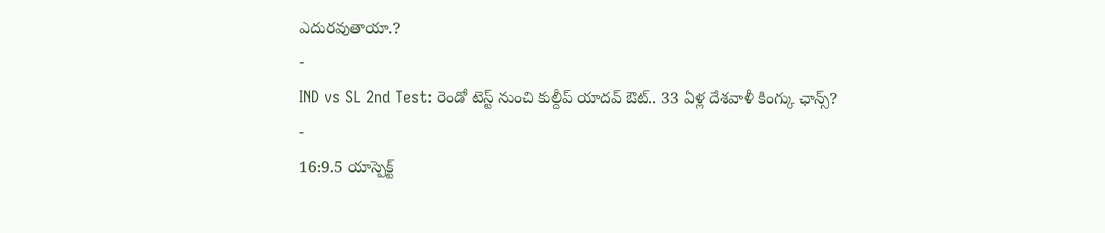ఎదురవుతాయా.?
-
IND vs SL 2nd Test: రెండో టెస్ట్ నుంచి కుల్దీప్ యాదవ్ ఔట్.. 33 ఏళ్ల దేశవాళీ కింగ్కు ఛాన్స్?
-
16:9.5 యాస్పెక్ట్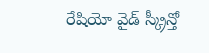రేషియో వైడ్ స్క్రీన్తో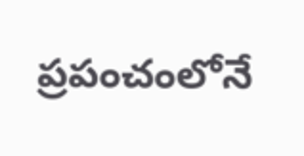ప్రపంచంలోనే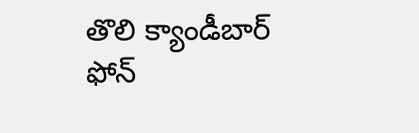తొలి క్యాండీబార్ ఫోన్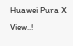Huawei Pura X View..!